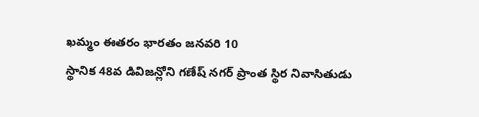ఖమ్మం ఈతరం భారతం జనవరి 10
స్థానిక 48వ డివిజన్లోని గణేష్ నగర్ ప్రాంత స్థిర నివాసితుడు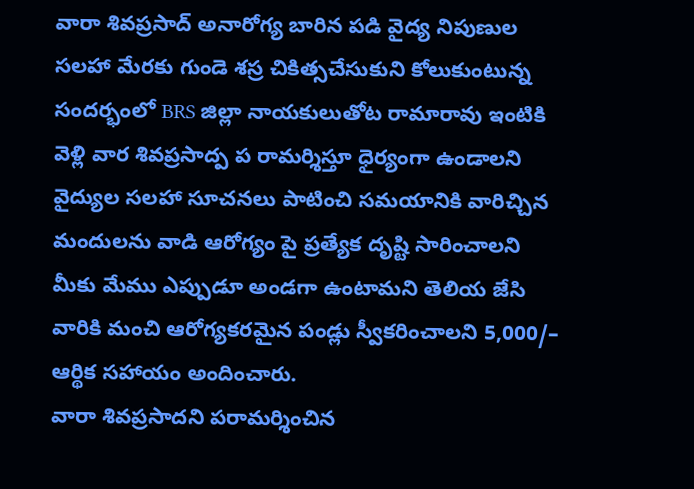వారా శివప్రసాద్ అనారోగ్య బారిన పడి వైద్య నిపుణుల సలహా మేరకు గుండె శస్ర చికిత్సచేసుకుని కోలుకుంటున్న సందర్భంలో BRS జిల్లా నాయకులుతోట రామారావు ఇంటికి వెళ్లి వార శివప్రసాద్ప ప రామర్శిస్తూ ధైర్యంగా ఉండాలని వైద్యుల సలహా సూచనలు పాటించి సమయానికి వారిచ్చిన మందులను వాడి ఆరోగ్యం పై ప్రత్యేక దృష్టి సారించాలని మీకు మేము ఎప్పుడూ అండగా ఉంటామని తెలియ జేసి వారికి మంచి ఆరోగ్యకరమైన పండ్లు స్వీకరించాలని 5,000/– ఆర్థిక సహాయం అందించారు.
వారా శివప్రసాదని పరామర్శించిన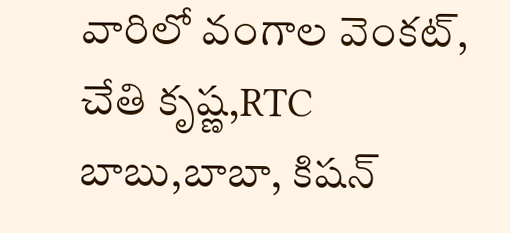వారిలో వంగాల వెంకట్, చేతి కృష్ణ,RTC బాబు,బాబా, కిషన్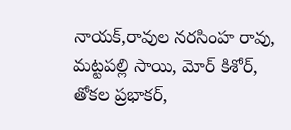నాయక్,రావుల నరసింహ రావు, మట్టపల్లి సాయి, మోర్ కిశోర్, తోకల ప్రభాకర్,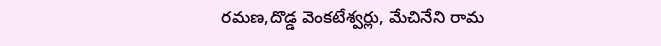రమణ,దొడ్డ వెంకటేశ్వర్లు, మేచినేని రామ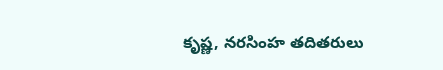కృష్ణ, నరసింహ తదితరులు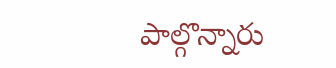పాల్గొన్నారు